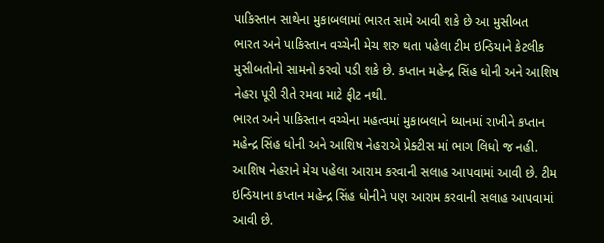પાકિસ્તાન સાથેના મુકાબલામાં ભારત સામે આવી શકે છે આ મુસીબત
ભારત અને પાકિસ્તાન વચ્ચેની મેચ શરુ થતા પહેલા ટીમ ઇન્ડિયાને કેટલીક મુસીબતોનો સામનો કરવો પડી શકે છે. કપ્તાન મહેન્દ્ર સિંહ ધોની અને આશિષ નેહરા પૂરી રીતે રમવા માટે ફીટ નથી.
ભારત અને પાકિસ્તાન વચ્ચેના મહત્વમાં મુકાબલાને ધ્યાનમાં રાખીને કપ્તાન મહેન્દ્ર સિંહ ધોની અને આશિષ નેહરાએ પ્રેક્ટીસ માં ભાગ લિધો જ નહી. આશિષ નેહરાને મેચ પહેલા આરામ કરવાની સલાહ આપવામાં આવી છે. ટીમ ઇન્ડિયાના કપ્તાન મહેન્દ્ર સિંહ ધોનીને પણ આરામ કરવાની સલાહ આપવામાં આવી છે.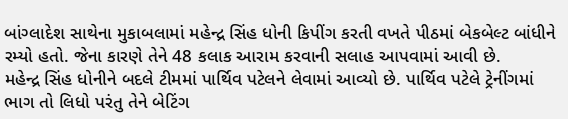બાંગ્લાદેશ સાથેના મુકાબલામાં મહેન્દ્ર સિંહ ધોની કિપીંગ કરતી વખતે પીઠમાં બેકબેલ્ટ બાંધીને રમ્યો હતો. જેના કારણે તેને 48 કલાક આરામ કરવાની સલાહ આપવામાં આવી છે.
મહેન્દ્ર સિંહ ધોનીને બદલે ટીમમાં પાર્થિવ પટેલને લેવામાં આવ્યો છે. પાર્થિવ પટેલે ટ્રેનીંગમાં ભાગ તો લિધો પરંતુ તેને બેટિંગ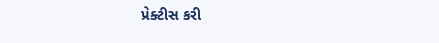પ્રેક્ટીસ કરી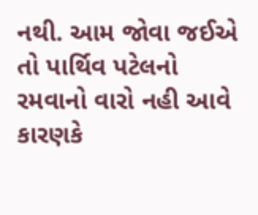નથી. આમ જોવા જઈએ તો પાર્થિવ પટેલનો રમવાનો વારો નહી આવે કારણકે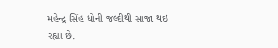મહેન્દ્ર સિંહ ધોની જલ્દીથી સાજા થઇ રહ્યા છે.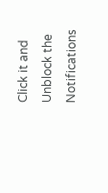Click it and Unblock the Notifications